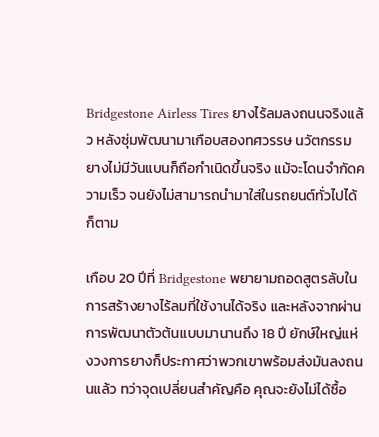Bridgestone Airless Tires ยางไร้ลมลงถนนจริงแล้ว หลังซุ่มพัฒนามาเกือบสองทศวรรษ นวัตกรรมยางไม่มีวันแบนก็ถือกำเนิดขึ้นจริง แม้จะโดนจำกัดความเร็ว จนยังไม่สามารถนำมาใส่ในรถยนต์ทั่วไปได้ก็ตาม

เกือบ 20 ปีที่ Bridgestone พยายามถอดสูตรลับในการสร้างยางไร้ลมที่ใช้งานได้จริง และหลังจากผ่านการพัฒนาตัวต้นแบบมานานถึง 18 ปี ยักษ์ใหญ่แห่งวงการยางก็ประกาศว่าพวกเขาพร้อมส่งมันลงถนนแล้ว ทว่าจุดเปลี่ยนสำคัญคือ คุณจะยังไม่ได้ซื้อ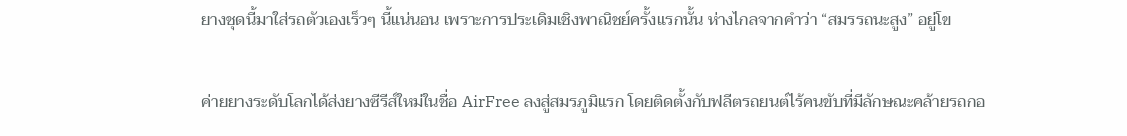ยางชุดนี้มาใส่รถตัวเองเร็วๆ นี้แน่นอน เพราะการประเดิมเชิงพาณิชย์ครั้งแรกนั้น ห่างไกลจากคำว่า “สมรรถนะสูง” อยู่โข

ค่ายยางระดับโลกได้ส่งยางซีรีส์ใหม่ในชื่อ AirFree ลงสู่สมรภูมิแรก โดยติดตั้งกับฟลีตรถยนต์ไร้คนขับที่มีลักษณะคล้ายรถกอ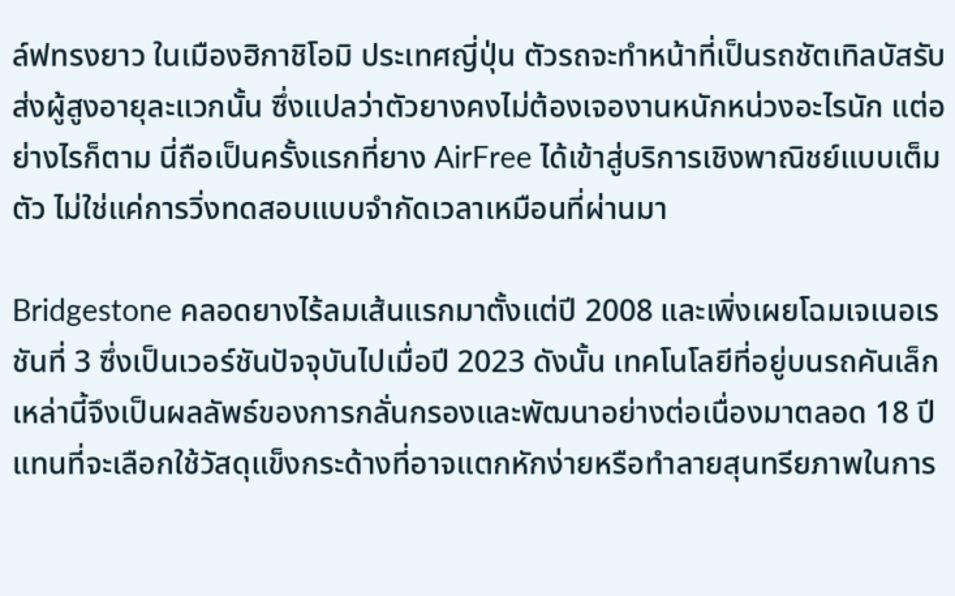ล์ฟทรงยาว ในเมืองฮิกาชิโอมิ ประเทศญี่ปุ่น ตัวรถจะทำหน้าที่เป็นรถชัตเทิลบัสรับส่งผู้สูงอายุละแวกนั้น ซึ่งแปลว่าตัวยางคงไม่ต้องเจองานหนักหน่วงอะไรนัก แต่อย่างไรก็ตาม นี่ถือเป็นครั้งแรกที่ยาง AirFree ได้เข้าสู่บริการเชิงพาณิชย์แบบเต็มตัว ไม่ใช่แค่การวิ่งทดสอบแบบจำกัดเวลาเหมือนที่ผ่านมา

Bridgestone คลอดยางไร้ลมเส้นแรกมาตั้งแต่ปี 2008 และเพิ่งเผยโฉมเจเนอเรชันที่ 3 ซึ่งเป็นเวอร์ชันปัจจุบันไปเมื่อปี 2023 ดังนั้น เทคโนโลยีที่อยู่บนรถคันเล็กเหล่านี้จึงเป็นผลลัพธ์ของการกลั่นกรองและพัฒนาอย่างต่อเนื่องมาตลอด 18 ปี แทนที่จะเลือกใช้วัสดุแข็งกระด้างที่อาจแตกหักง่ายหรือทำลายสุนทรียภาพในการ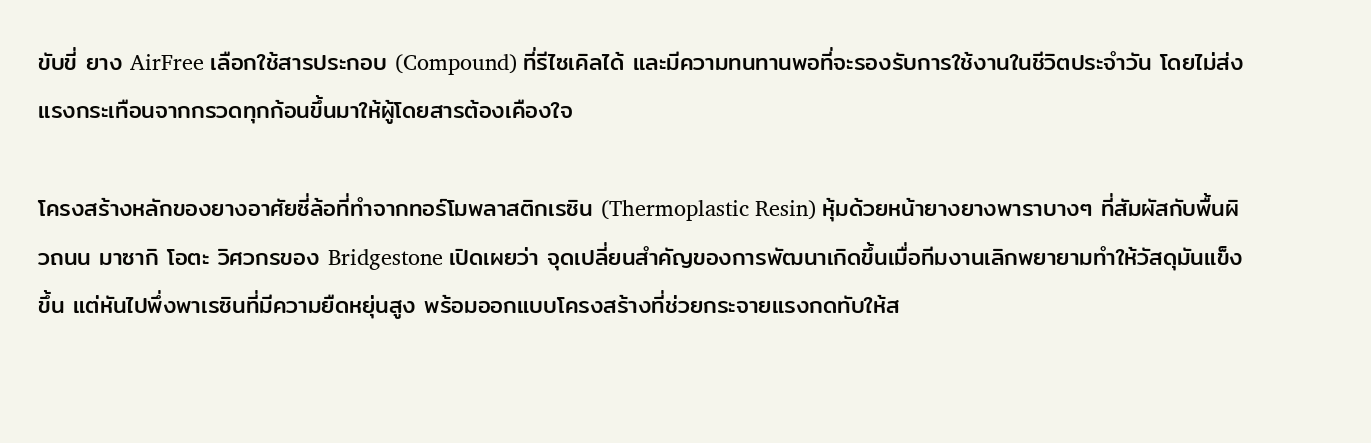ขับขี่ ยาง AirFree เลือกใช้สารประกอบ (Compound) ที่รีไซเคิลได้ และมีความทนทานพอที่จะรองรับการใช้งานในชีวิตประจำวัน โดยไม่ส่งแรงกระเทือนจากกรวดทุกก้อนขึ้นมาให้ผู้โดยสารต้องเคืองใจ

โครงสร้างหลักของยางอาศัยซี่ล้อที่ทำจากทอร์โมพลาสติกเรซิน (Thermoplastic Resin) หุ้มด้วยหน้ายางยางพาราบางๆ ที่สัมผัสกับพื้นผิวถนน มาซากิ โอตะ วิศวกรของ Bridgestone เปิดเผยว่า จุดเปลี่ยนสำคัญของการพัฒนาเกิดขึ้นเมื่อทีมงานเลิกพยายามทำให้วัสดุมันแข็งขึ้น แต่หันไปพึ่งพาเรซินที่มีความยืดหยุ่นสูง พร้อมออกแบบโครงสร้างที่ช่วยกระจายแรงกดทับให้ส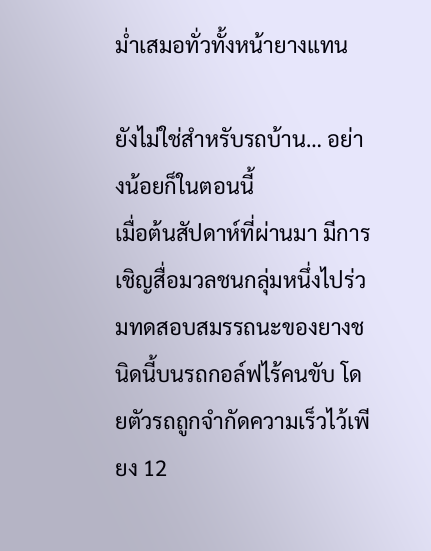ม่ำเสมอทั่วทั้งหน้ายางแทน

ยังไม่ใช่สำหรับรถบ้าน… อย่างน้อยก็ในตอนนี้
เมื่อต้นสัปดาห์ที่ผ่านมา มีการเชิญสื่อมวลชนกลุ่มหนึ่งไปร่วมทดสอบสมรรถนะของยางชนิดนี้บนรถกอล์ฟไร้คนขับ โดยตัวรถถูกจำกัดความเร็วไว้เพียง 12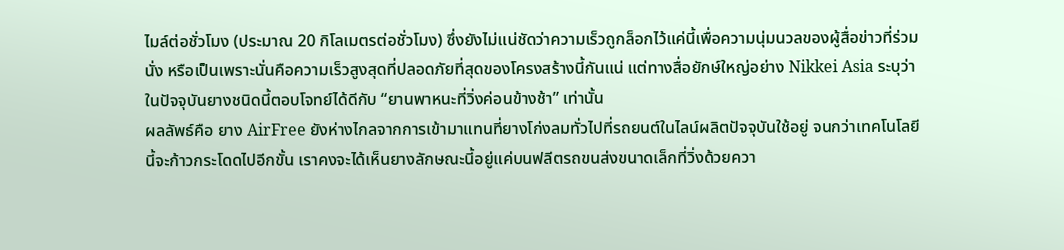ไมล์ต่อชั่วโมง (ประมาณ 20 กิโลเมตรต่อชั่วโมง) ซึ่งยังไม่แน่ชัดว่าความเร็วถูกล็อกไว้แค่นี้เพื่อความนุ่มนวลของผู้สื่อข่าวที่ร่วมนั่ง หรือเป็นเพราะนั่นคือความเร็วสูงสุดที่ปลอดภัยที่สุดของโครงสร้างนี้กันแน่ แต่ทางสื่อยักษ์ใหญ่อย่าง Nikkei Asia ระบุว่า ในปัจจุบันยางชนิดนี้ตอบโจทย์ได้ดีกับ “ยานพาหนะที่วิ่งค่อนข้างช้า” เท่านั้น
ผลลัพธ์คือ ยาง AirFree ยังห่างไกลจากการเข้ามาแทนที่ยางโก่งลมทั่วไปที่รถยนต์ในไลน์ผลิตปัจจุบันใช้อยู่ จนกว่าเทคโนโลยีนี้จะก้าวกระโดดไปอีกขั้น เราคงจะได้เห็นยางลักษณะนี้อยู่แค่บนฟลีตรถขนส่งขนาดเล็กที่วิ่งด้วยควา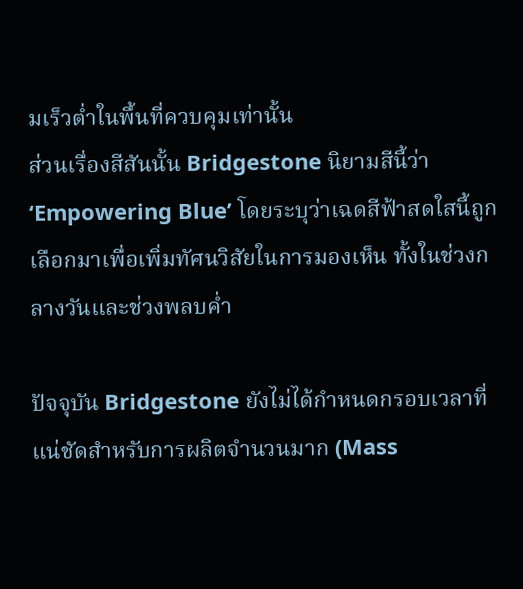มเร็วต่ำในพื้นที่ควบคุมเท่านั้น
ส่วนเรื่องสีสันนั้น Bridgestone นิยามสีนี้ว่า ‘Empowering Blue’ โดยระบุว่าเฉดสีฟ้าสดใสนี้ถูกเลือกมาเพื่อเพิ่มทัศนวิสัยในการมองเห็น ทั้งในช่วงกลางวันและช่วงพลบค่ำ

ปัจจุบัน Bridgestone ยังไม่ได้กำหนดกรอบเวลาที่แน่ชัดสำหรับการผลิตจำนวนมาก (Mass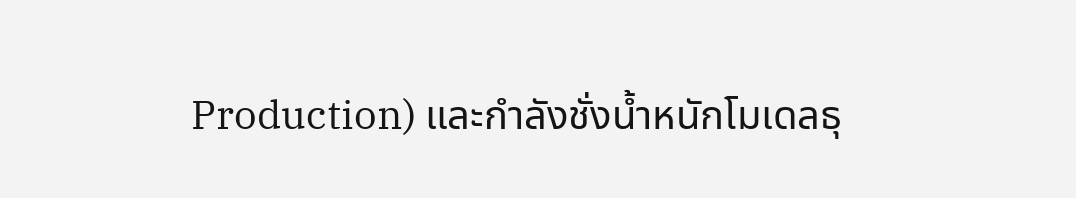Production) และกำลังชั่งน้ำหนักโมเดลธุ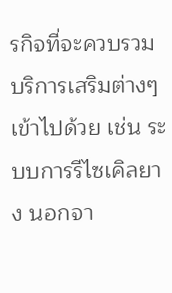รกิจที่จะควบรวมบริการเสริมต่างๆ เข้าไปด้วย เช่น ระบบการรีไซเคิลยาง นอกจา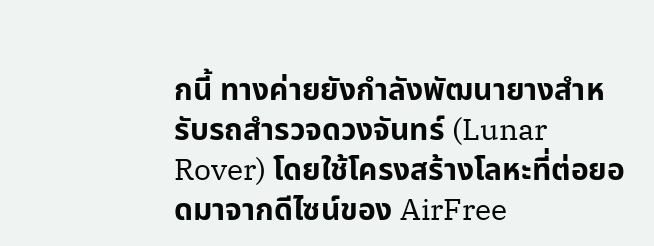กนี้ ทางค่ายยังกำลังพัฒนายางสำหรับรถสำรวจดวงจันทร์ (Lunar Rover) โดยใช้โครงสร้างโลหะที่ต่อยอดมาจากดีไซน์ของ AirFree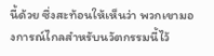นี้ด้วย ซึ่งสะท้อนให้เห็นว่า พวกเขามองการณ์ไกลสำหรับนวัตกรรมนี้ไว้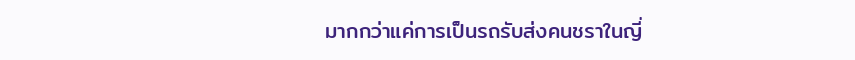มากกว่าแค่การเป็นรถรับส่งคนชราในญี่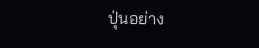ปุ่นอย่าง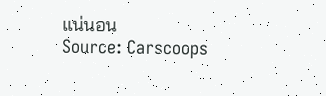แน่นอน
Source: Carscoops